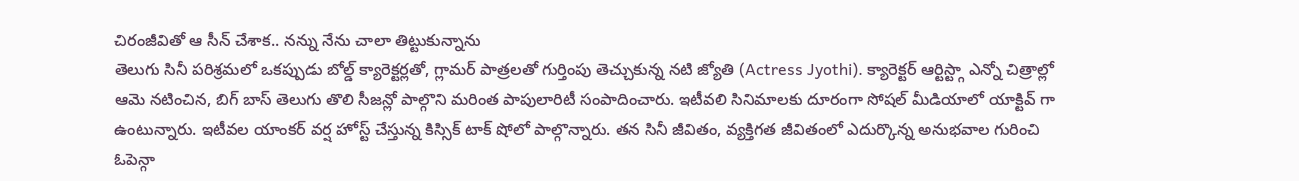చిరంజీవితో ఆ సీన్ చేశాక.. నన్ను నేను చాలా తిట్టుకున్నాను
తెలుగు సినీ పరిశ్రమలో ఒకప్పుడు బోల్డ్ క్యారెక్టర్లతో, గ్లామర్ పాత్రలతో గుర్తింపు తెచ్చుకున్న నటి జ్యోతి (Actress Jyothi). క్యారెక్టర్ ఆర్టిస్ట్గా ఎన్నో చిత్రాల్లో ఆమె నటించిన, బిగ్ బాస్ తెలుగు తొలి సీజన్లో పాల్గొని మరింత పాపులారిటీ సంపాదించారు. ఇటీవలి సినిమాలకు దూరంగా సోషల్ మీడియాలో యాక్టివ్ గా ఉంటున్నారు. ఇటీవల యాంకర్ వర్ష హోస్ట్ చేస్తున్న కిస్సిక్ టాక్ షోలో పాల్గొన్నారు. తన సినీ జీవితం, వ్యక్తిగత జీవితంలో ఎదుర్కొన్న అనుభవాల గురించి ఓపెన్గా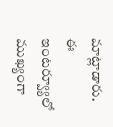మాట్లాడారు.
ఈ ఇంటర్వ్యూలో ముఖ్యంగా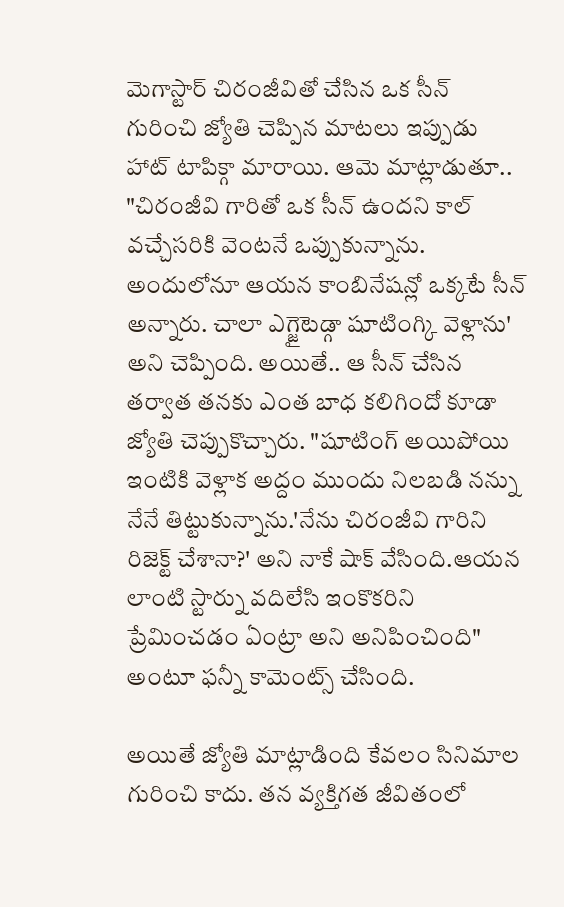మెగాస్టార్ చిరంజీవితో చేసిన ఒక సీన్ గురించి జ్యోతి చెప్పిన మాటలు ఇప్పుడు హాట్ టాపిక్గా మారాయి. ఆమె మాట్లాడుతూ.. "చిరంజీవి గారితో ఒక సీన్ ఉందని కాల్ వచ్చేసరికి వెంటనే ఒప్పుకున్నాను. అందులోనూ ఆయన కాంబినేషన్లో ఒక్కటే సీన్ అన్నారు. చాలా ఎగ్జైటెడ్గా షూటింగ్కి వెళ్లాను' అని చెప్పింది. అయితే.. ఆ సీన్ చేసిన తర్వాత తనకు ఎంత బాధ కలిగిందో కూడా జ్యోతి చెప్పుకొచ్చారు. "షూటింగ్ అయిపోయి ఇంటికి వెళ్లాక అద్దం ముందు నిలబడి నన్ను నేనే తిట్టుకున్నాను.'నేను చిరంజీవి గారిని రిజెక్ట్ చేశానా?' అని నాకే షాక్ వేసింది.ఆయన లాంటి స్టార్ను వదిలేసి ఇంకొకరిని ప్రేమించడం ఏంట్రా అని అనిపించింది" అంటూ ఫన్నీ కామెంట్స్ చేసింది.

అయితే జ్యోతి మాట్లాడింది కేవలం సినిమాల గురించి కాదు. తన వ్యక్తిగత జీవితంలో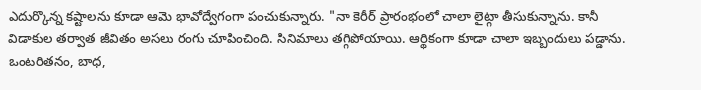ఎదుర్కొన్న కష్టాలను కూడా ఆమె భావోద్వేగంగా పంచుకున్నారు. "నా కెరీర్ ప్రారంభంలో చాలా లైట్గా తీసుకున్నాను. కానీ విడాకుల తర్వాత జీవితం అసలు రంగు చూపించింది. సినిమాలు తగ్గిపోయాయి. ఆర్థికంగా కూడా చాలా ఇబ్బందులు పడ్డాను. ఒంటరితనం, బాధ,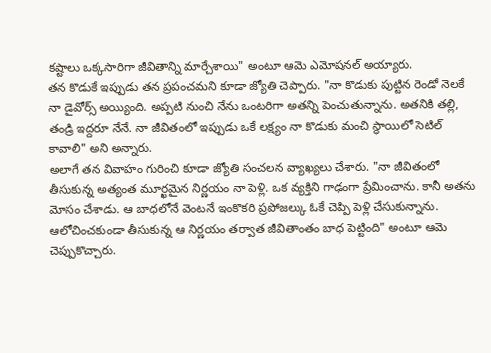కష్టాలు ఒక్కసారిగా జీవితాన్ని మార్చేశాయి" అంటూ ఆమె ఎమోషనల్ అయ్యారు.
తన కొడుకే ఇప్పుడు తన ప్రపంచమని కూడా జ్యోతి చెప్పారు. "నా కొడుకు పుట్టిన రెండో నెలకే నా డైవోర్స్ అయ్యింది. అప్పటి నుంచి నేను ఒంటరిగా అతన్ని పెంచుతున్నాను. అతనికి తల్లి, తండ్రి ఇద్దరూ నేనే. నా జీవితంలో ఇప్పుడు ఒకే లక్ష్యం నా కొడుకు మంచి స్థాయిలో సెటిల్ కావాలి" అని అన్నారు.
అలాగే తన వివాహం గురించి కూడా జ్యోతి సంచలన వ్యాఖ్యలు చేశారు. "నా జీవితంలో తీసుకున్న అత్యంత మూర్ఖమైన నిర్ణయం నా పెళ్లి. ఒక వ్యక్తిని గాఢంగా ప్రేమించాను. కానీ అతను మోసం చేశాడు. ఆ బాధలోనే వెంటనే ఇంకొకరి ప్రపోజల్కు ఓకే చెప్పి పెళ్లి చేసుకున్నాను. ఆలోచించకుండా తీసుకున్న ఆ నిర్ణయం తర్వాత జీవితాంతం బాధ పెట్టింది" అంటూ ఆమె చెప్పుకొచ్చారు.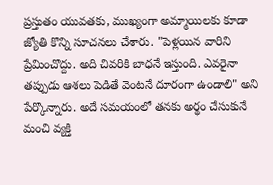ప్రస్తుతం యువతకు, ముఖ్యంగా అమ్మాయిలకు కూడా జ్యోతి కొన్ని సూచనలు చేశారు. "పెళ్లయిన వారిని ప్రేమించొద్దు. అది చివరికి బాధనే ఇస్తుంది. ఎవరైనా తప్పుడు ఆశలు పెడితే వెంటనే దూరంగా ఉండాలి" అని పేర్కొన్నారు. అదే సమయంలో తనకు అర్థం చేసుకునే మంచి వ్యక్తి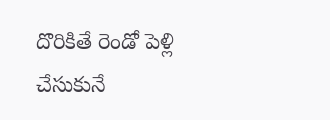దొరికితే రెండో పెళ్లి చేసుకునే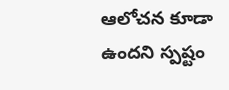ఆలోచన కూడా ఉందని స్పష్టం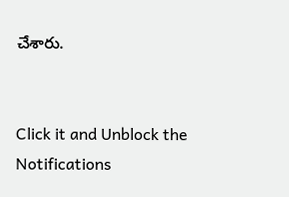చేశారు.


Click it and Unblock the Notifications